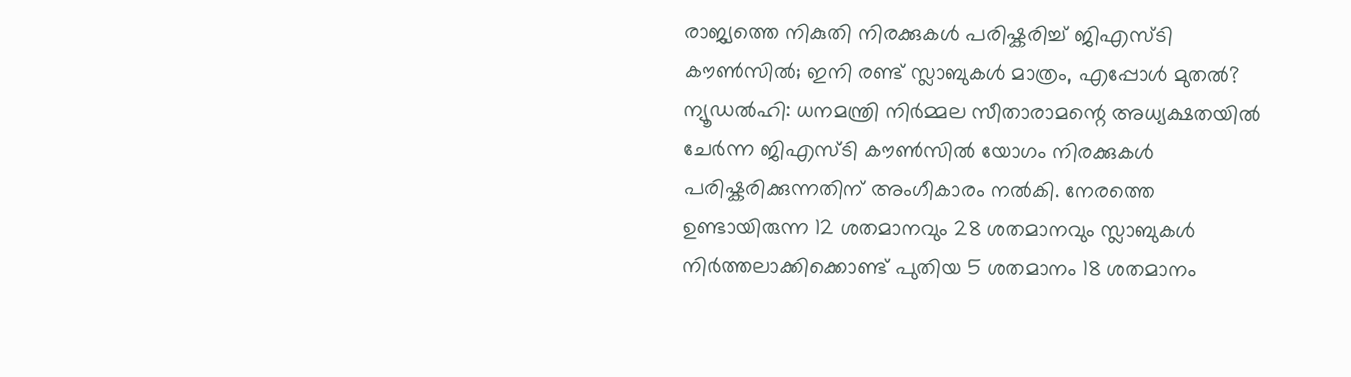രാജ്യത്തെ നികുതി നിരക്കുകൾ പരിഷ്കരിച്ച് ജിഎസ്ടി കൗൺസിൽ; ഇനി രണ്ട് സ്ലാബുകൾ മാത്രം, എപ്പോൾ മുതൽ?
ന്യൂഡൽഹി: ധനമന്ത്രി നിർമ്മല സീതാരാമന്റെ അധ്യക്ഷതയിൽ ചേർന്ന ജിഎസ്ടി കൗൺസിൽ യോഗം നിരക്കുകൾ പരിഷ്കരിക്കുന്നതിന് അംഗീകാരം നൽകി. നേരത്തെ ഉണ്ടായിരുന്ന 12 ശതമാനവും 28 ശതമാനവും സ്ലാബുകൾ നിർത്തലാക്കിക്കൊണ്ട് പുതിയ 5 ശതമാനം 18 ശതമാനം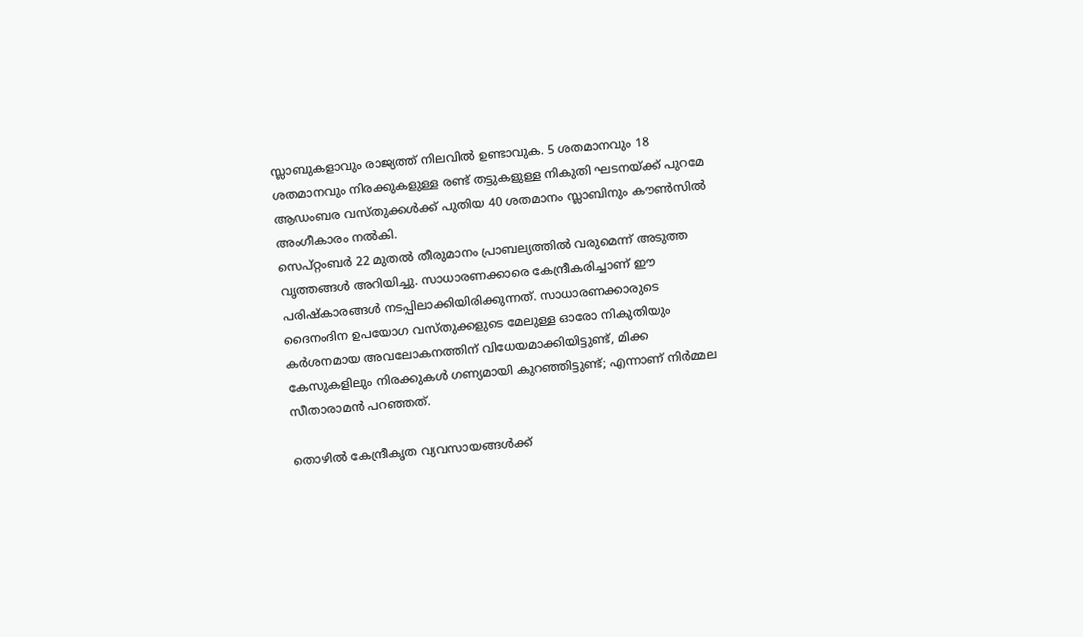സ്ലാബുകളാവും രാജ്യത്ത് നിലവിൽ ഉണ്ടാവുക. 5 ശതമാനവും 18 ശതമാനവും നിരക്കുകളുള്ള രണ്ട് തട്ടുകളുള്ള നികുതി ഘടനയ്ക്ക് പുറമേ ആഡംബര വസ്തുക്കൾക്ക് പുതിയ 40 ശതമാനം സ്ലാബിനും കൗൺസിൽ അംഗീകാരം നൽകി.
സെപ്റ്റംബർ 22 മുതൽ തീരുമാനം പ്രാബല്യത്തിൽ വരുമെന്ന് അടുത്ത വൃത്തങ്ങൾ അറിയിച്ചു. സാധാരണക്കാരെ കേന്ദ്രീകരിച്ചാണ് ഈ പരിഷ്കാരങ്ങൾ നടപ്പിലാക്കിയിരിക്കുന്നത്. സാധാരണക്കാരുടെ ദൈനംദിന ഉപയോഗ വസ്തുക്കളുടെ മേലുള്ള ഓരോ നികുതിയും കർശനമായ അവലോകനത്തിന് വിധേയമാക്കിയിട്ടുണ്ട്, മിക്ക കേസുകളിലും നിരക്കുകൾ ഗണ്യമായി കുറഞ്ഞിട്ടുണ്ട്; എന്നാണ് നിർമ്മല സീതാരാമൻ പറഞ്ഞത്.

തൊഴിൽ കേന്ദ്രീകൃത വ്യവസായങ്ങൾക്ക്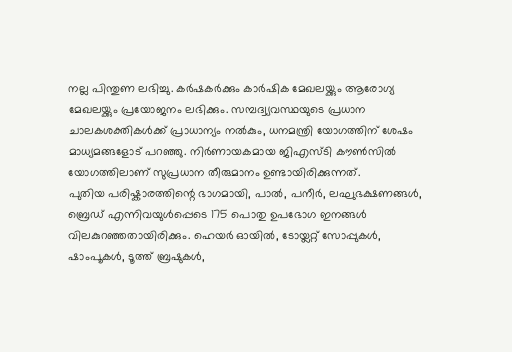നല്ല പിന്തുണ ലഭിച്ചു. കർഷകർക്കും കാർഷിക മേഖലയ്ക്കും ആരോഗ്യ മേഖലയ്ക്കും പ്രയോജനം ലഭിക്കും. സമ്പദ്വ്യവസ്ഥയുടെ പ്രധാന ചാലകശക്തികൾക്ക് പ്രാധാന്യം നൽകും, ധനമന്ത്രി യോഗത്തിന് ശേഷം മാധ്യമങ്ങളോട് പറഞ്ഞു. നിർണായകമായ ജിഎസ്ടി കൗൺസിൽ യോഗത്തിലാണ് സുപ്രധാന തീരുമാനം ഉണ്ടായിരിക്കുന്നത്.
പുതിയ പരിഷ്കാരത്തിന്റെ ഭാഗമായി, പാൽ, പനീർ, ലഘുഭക്ഷണങ്ങൾ, ബ്രെഡ് എന്നിവയുൾപ്പെടെ 175 പൊതു ഉപഭോഗ ഇനങ്ങൾ വിലകുറഞ്ഞതായിരിക്കും. ഹെയർ ഓയിൽ, ടോയ്ലറ്റ് സോപ്പുകൾ, ഷാംപൂകൾ, ടൂത്ത് ബ്രഷുകൾ,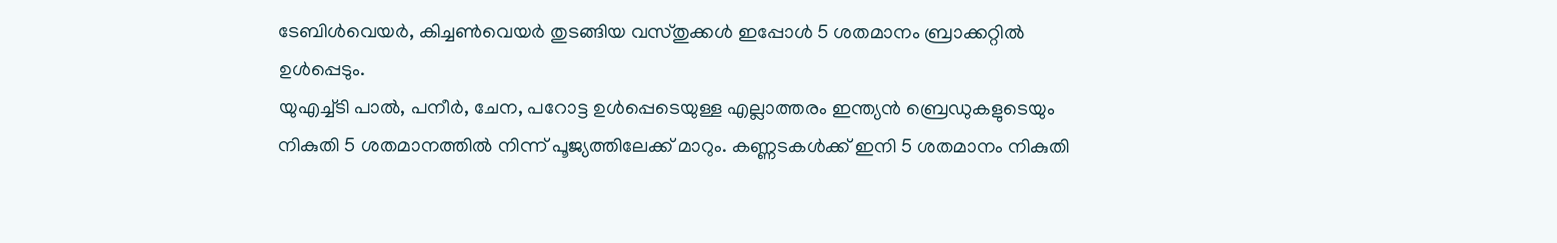ടേബിൾവെയർ, കിച്ചൺവെയർ തുടങ്ങിയ വസ്തുക്കൾ ഇപ്പോൾ 5 ശതമാനം ബ്രാക്കറ്റിൽ ഉൾപ്പെടും.
യുഎച്ച്ടി പാൽ, പനീർ, ചേന, പറോട്ട ഉൾപ്പെടെയുള്ള എല്ലാത്തരം ഇന്ത്യൻ ബ്രെഡുകളുടെയും നികുതി 5 ശതമാനത്തിൽ നിന്ന് പൂജ്യത്തിലേക്ക് മാറും. കണ്ണടകൾക്ക് ഇനി 5 ശതമാനം നികുതി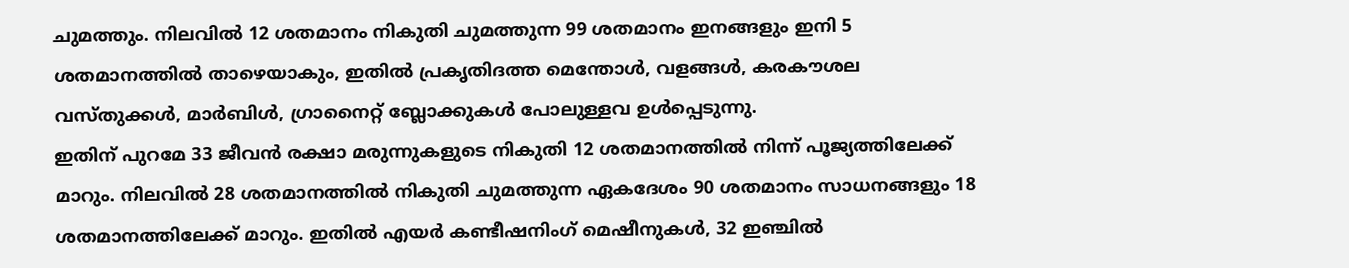ചുമത്തും. നിലവിൽ 12 ശതമാനം നികുതി ചുമത്തുന്ന 99 ശതമാനം ഇനങ്ങളും ഇനി 5 ശതമാനത്തിൽ താഴെയാകും, ഇതിൽ പ്രകൃതിദത്ത മെന്തോൾ, വളങ്ങൾ, കരകൗശല വസ്തുക്കൾ, മാർബിൾ, ഗ്രാനൈറ്റ് ബ്ലോക്കുകൾ പോലുള്ളവ ഉൾപ്പെടുന്നു.
ഇതിന് പുറമേ 33 ജീവൻ രക്ഷാ മരുന്നുകളുടെ നികുതി 12 ശതമാനത്തിൽ നിന്ന് പൂജ്യത്തിലേക്ക് മാറും. നിലവിൽ 28 ശതമാനത്തിൽ നികുതി ചുമത്തുന്ന ഏകദേശം 90 ശതമാനം സാധനങ്ങളും 18 ശതമാനത്തിലേക്ക് മാറും. ഇതിൽ എയർ കണ്ടീഷനിംഗ് മെഷീനുകൾ, 32 ഇഞ്ചിൽ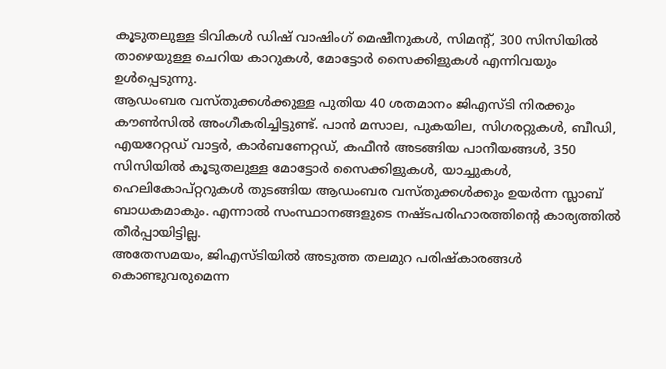കൂടുതലുള്ള ടിവികൾ ഡിഷ് വാഷിംഗ് മെഷീനുകൾ, സിമന്റ്, 300 സിസിയിൽ താഴെയുള്ള ചെറിയ കാറുകൾ, മോട്ടോർ സൈക്കിളുകൾ എന്നിവയും ഉൾപ്പെടുന്നു.
ആഡംബര വസ്തുക്കൾക്കുള്ള പുതിയ 40 ശതമാനം ജിഎസ്ടി നിരക്കും കൗൺസിൽ അംഗീകരിച്ചിട്ടുണ്ട്. പാൻ മസാല, പുകയില, സിഗരറ്റുകൾ, ബീഡി, എയറേറ്റഡ് വാട്ടർ, കാർബണേറ്റഡ്, കഫീൻ അടങ്ങിയ പാനീയങ്ങൾ, 350 സിസിയിൽ കൂടുതലുള്ള മോട്ടോർ സൈക്കിളുകൾ, യാച്ചുകൾ, ഹെലികോപ്റ്ററുകൾ തുടങ്ങിയ ആഡംബര വസ്തുക്കൾക്കും ഉയർന്ന സ്ലാബ് ബാധകമാകും. എന്നാൽ സംസ്ഥാനങ്ങളുടെ നഷ്ടപരിഹാരത്തിന്റെ കാര്യത്തിൽ തീർപ്പായിട്ടില്ല.
അതേസമയം, ജിഎസ്ടിയിൽ അടുത്ത തലമുറ പരിഷ്കാരങ്ങൾ കൊണ്ടുവരുമെന്ന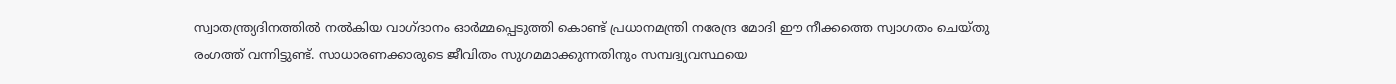സ്വാതന്ത്ര്യദിനത്തിൽ നൽകിയ വാഗ്ദാനം ഓർമ്മപ്പെടുത്തി കൊണ്ട് പ്രധാനമന്ത്രി നരേന്ദ്ര മോദി ഈ നീക്കത്തെ സ്വാഗതം ചെയ്തു രംഗത്ത് വന്നിട്ടുണ്ട്. സാധാരണക്കാരുടെ ജീവിതം സുഗമമാക്കുന്നതിനും സമ്പദ്വ്യവസ്ഥയെ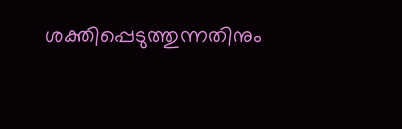ശക്തിപ്പെടുത്തുന്നതിനും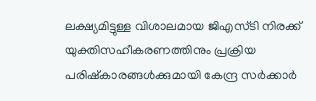ലക്ഷ്യമിട്ടുള്ള വിശാലമായ ജിഎസ്ടി നിരക്ക് യുക്തിസഹീകരണത്തിനും പ്രക്രിയ പരിഷ്കാരങ്ങൾക്കുമായി കേന്ദ്ര സർക്കാർ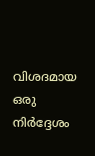വിശദമായ ഒരു നിർദ്ദേശം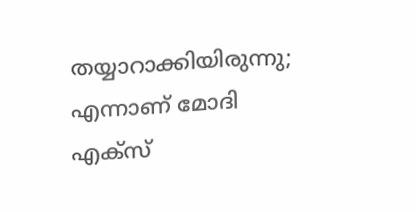തയ്യാറാക്കിയിരുന്നു; എന്നാണ് മോദി എക്സ്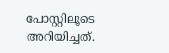പോസ്റ്റിലൂടെ അറിയിച്ചത്.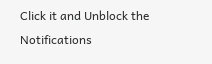Click it and Unblock the Notifications